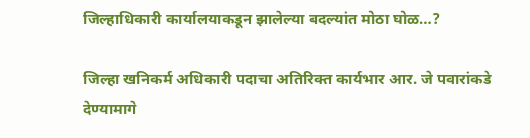जिल्हाधिकारी कार्यालयाकडून झालेल्या बदल्यांत मोठा घोळ…?

जिल्हा खनिकर्म अधिकारी पदाचा अतिरिक्त कार्यभार आर. जे पवारांकडे देण्यामागे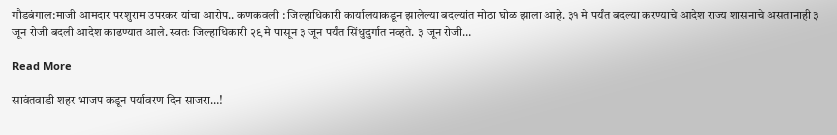गौडबंगाल:माजी आमदार परशुराम उपरकर यांचा आरोप.. कणकवली : जिल्हाधिकारी कार्यालयाकडून झालेल्या बदल्यांत मोठा घोळ झाला आहे. ३१ मे पर्यंत बदल्या करण्याचे आदेश राज्य शासनाचे असतानाही ३ जून रोजी बदली आदेश काढण्यात आले. स्वतः जिल्हाधिकारी २९ मे पासून ३ जून पर्यंत सिंधुदुर्गात नव्हते. ३ जून रोजी…

Read More

सावंतवाडी शहर भाजप कडून पर्यावरण दिन साजरा…!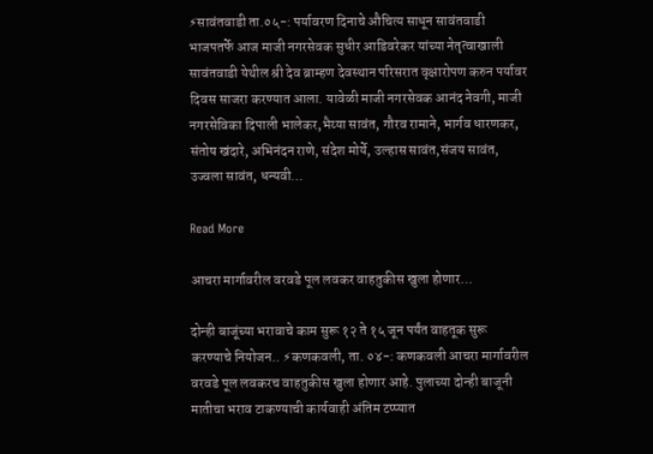⚡सावंतवाडी ता.०५-: पर्यावरण दिनाचे औचित्य साधून सावंतवाडी भाजपतर्फे आज माजी नगरसेवक सुधीर आडिवरेकर यांच्या नेतृत्वाखाली सावंतवाडी येथील श्री देव ब्राम्हण देवस्थान परिसरात वृक्षारोपण करुन पर्यावर दिवस साजरा करण्यात आला. यावेळी माजी नगरसेवक आनंद नेवगी, माजी नगरसेविका दिपाली भालेकर,भैय्या सावंत, गौरव रामाने, भार्गव धारणकर, संतोष खंदारे, अभिनंदन राणे, संदेश मोर्ये, उल्हास सावंत,संजय सावंत, उज्वला सावंत, धन्यवी…

Read More

आचरा मार्गावरील वरवडे पूल लवकर वाहतुकीस खुला होणार…

दोन्ही बाजूंच्या भरावाचे काम सुरू १२ ते १५ जून पर्यंत वाहतूक सुरू करण्याचे नियोजन.. ⚡कणकवली, ता. ०४-: कणकवली आचरा मार्गावरील वरवडे पूल लवकरच वाहतुकीस खुला होणार आहे. पुलाच्या दोन्ही बाजूनी मातीचा भराव टाकण्याची कार्यवाही अंतिम टप्प्यात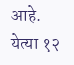आहे. येत्‍या १२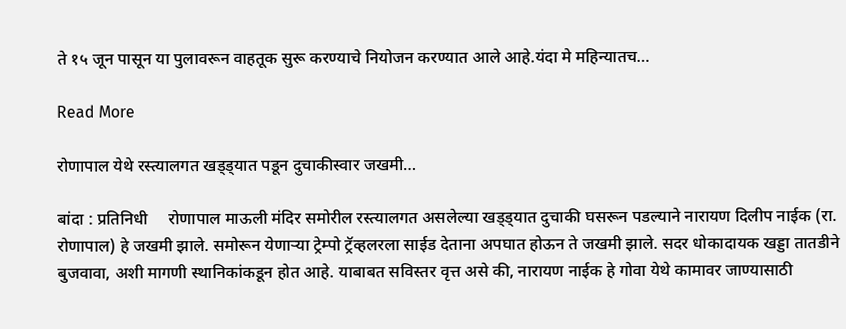ते १५ जून पासून या पुलावरून वाहतूक सुरू करण्याचे नियोजन करण्यात आले आहे.यंदा मे महिन्यातच…

Read More

रोणापाल येथे रस्त्यालगत खड्ड्यात पडून दुचाकीस्वार जखमी…

बांदा : प्रतिनिधी     रोणापाल माऊली मंदिर समोरील रस्त्यालगत असलेल्या खड्ड्यात दुचाकी घसरून पडल्याने नारायण दिलीप नाईक (रा. रोणापाल) हे जखमी झाले. समोरून येणाऱ्या ट्रेम्पो ट्रॅव्हलरला साईड देताना अपघात होऊन ते जखमी झाले. सदर धोकादायक खड्डा तातडीने बुजवावा, अशी मागणी स्थानिकांकडून होत आहे. याबाबत सविस्तर वृत्त असे की, नारायण नाईक हे गोवा येथे कामावर जाण्यासाठी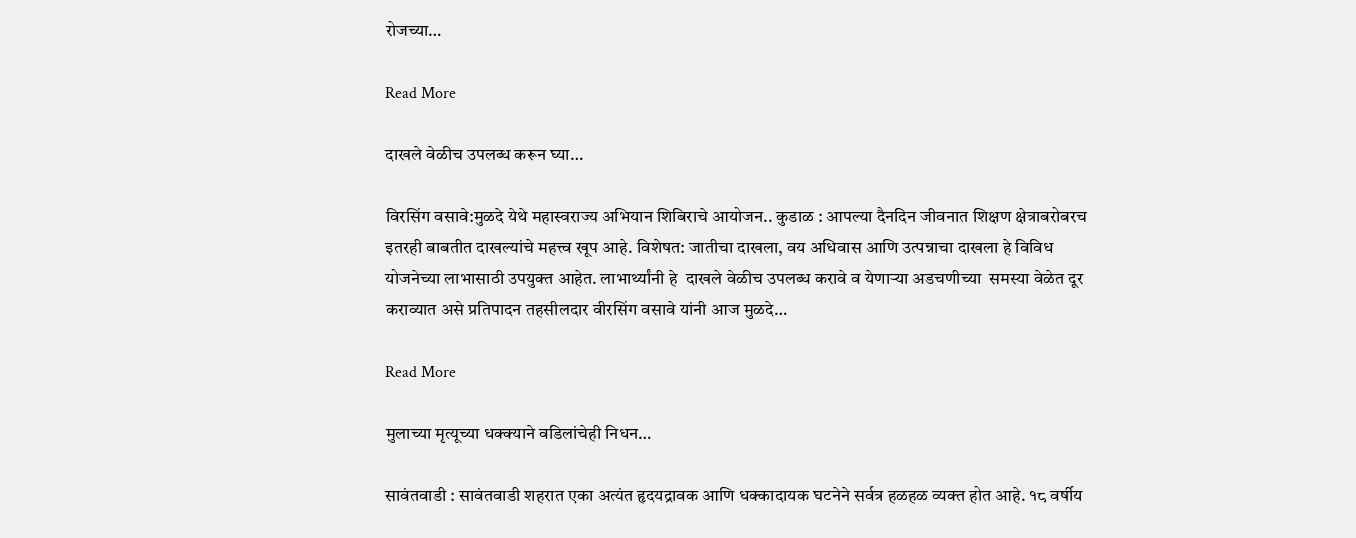रोजच्या…

Read More

दाखले वेळीच उपलब्ध करून घ्या…

विरसिंग वसावे:मुळदे येथे महास्वराज्य अभियान शिबिराचे आयोजन.. कुडाळ : आपल्या दैनदिन जीवनात शिक्षण क्षेत्राबरोबरच इतरही बाबतीत दाखल्यांचे महत्त्व खूप आहे. विशेषत: जातीचा दाखला, वय अधिवास आणि उत्पन्नाचा दाखला हे विविध योजनेच्या लाभासाठी उपयुक्त आहेत. लाभार्थ्यांनी हे  दाखले वेळीच उपलब्ध करावे व येणाऱ्या अडचणीच्या  समस्या वेळेत दूर कराव्यात असे प्रतिपादन तहसीलदार वीरसिंग वसावे यांनी आज मुळदे…

Read More

मुलाच्या मृत्यूच्या धक्क्याने वडिलांचेही निधन…

सावंतवाडी : सावंतवाडी शहरात एका अत्यंत हृदयद्रावक आणि धक्कादायक घटनेने सर्वत्र हळहळ व्यक्त होत आहे. १८ वर्षीय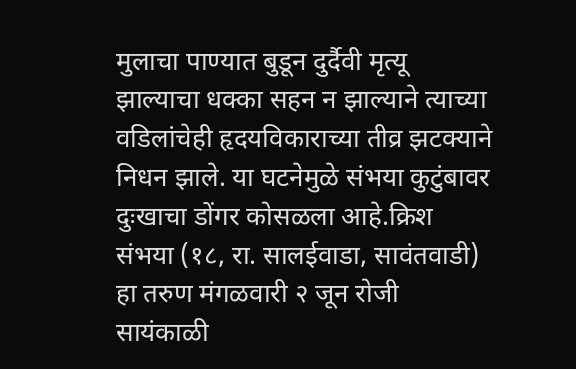मुलाचा पाण्यात बुडून दुर्दैवी मृत्यू झाल्याचा धक्का सहन न झाल्याने त्याच्या वडिलांचेही हृदयविकाराच्या तीव्र झटक्याने निधन झाले. या घटनेमुळे संभया कुटुंबावर दुःखाचा डोंगर कोसळला आहे.क्रिश संभया (१८, रा. सालईवाडा, सावंतवाडी) हा तरुण मंगळवारी २ जून रोजी सायंकाळी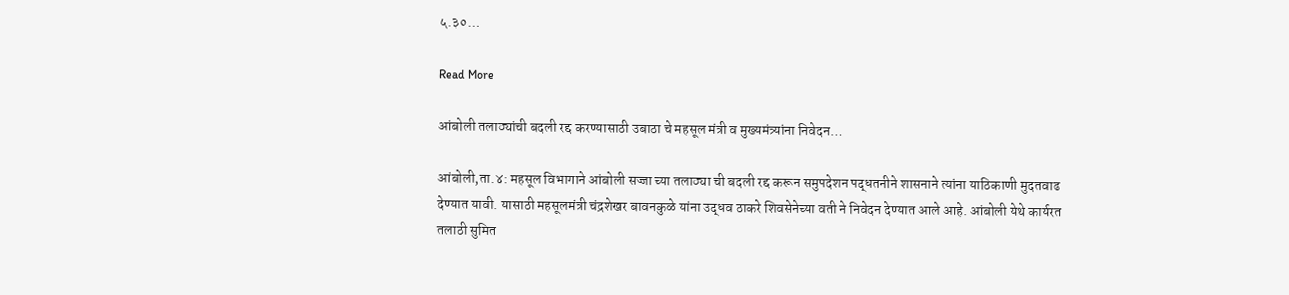५.३०…

Read More

आंबोली तलाठ्यांची बदली रद्द करण्यासाठी उबाठा चे महसूल मंत्री व मुख्यमंत्र्यांना निवेदन…

आंबोली,ता.४: महसूल विभागाने आंबोली सज्जा च्या तलाठ्या ची बदली रद्द करून समुपदेशन पद्धतनीने शासनाने त्यांना याठिकाणी मुदतवाढ देण्यात यावी. यासाठी महसूलमंत्री चंद्रशेखर बावनकुळे यांना उद्धव ठाकरे शिवसेनेच्या वती ने निवेदन देण्यात आले आहे. आंबोली येथे कार्यरत तलाठी सुमित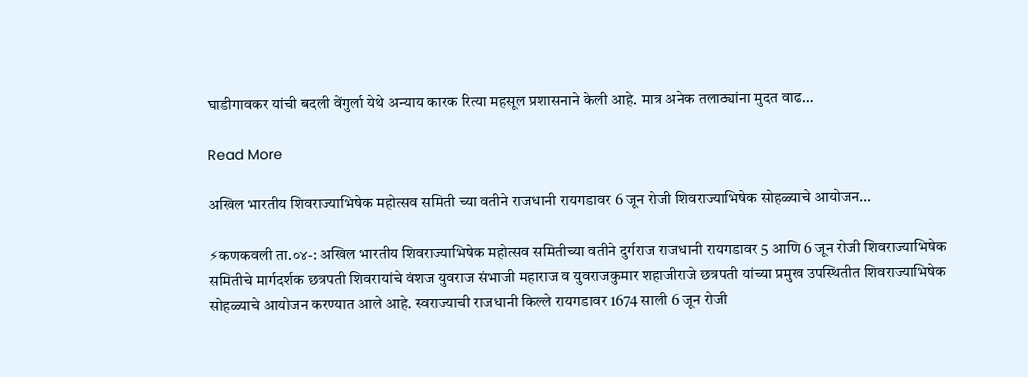घाडीगावकर यांची बदली वेंगुर्ला येथे अन्याय कारक रित्या महसूल प्रशासनाने केली आहे. मात्र अनेक तलाठ्यांना मुदत वाढ…

Read More

अखिल भारतीय शिवराज्याभिषेक महोत्सव समिती च्या वतीने राजधानी रायगडावर 6 जून रोजी शिवराज्याभिषेक सोहळ्याचे आयोजन…

⚡कणकवली ता.०४-: अखिल भारतीय शिवराज्याभिषेक महोत्सव समितीच्या वतीने दुर्गराज राजधानी रायगडावर 5 आणि 6 जून रोजी शिवराज्याभिषेक समितीचे मार्गदर्शक छत्रपती शिवरायांचे वंशज युवराज संभाजी महाराज व युवराजकुमार शहाजीराजे छत्रपती यांच्या प्रमुख उपस्थितीत शिवराज्याभिषेक सोहळ्याचे आयोजन करण्यात आले आहे. स्वराज्याची राजधानी किल्ले रायगडावर 1674 साली 6 जून रोजी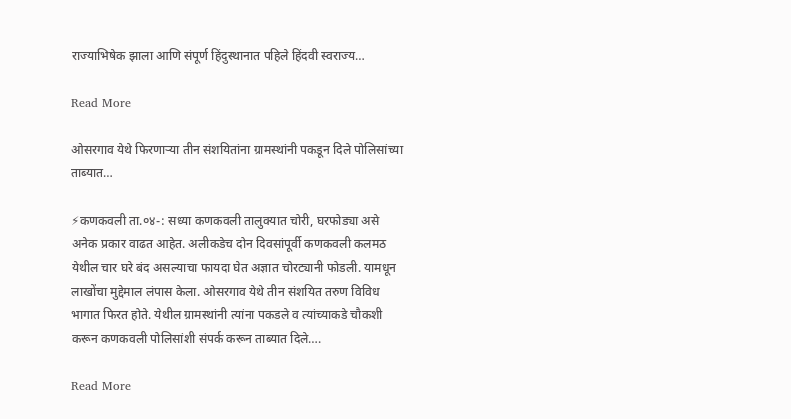राज्याभिषेक झाला आणि संपूर्ण हिंदुस्थानात पहिले हिंदवी स्वराज्य…

Read More

ओसरगाव येथे फिरणाऱ्या तीन संशयितांना ग्रामस्थांनी पकडून दिले पोलिसांच्या ताब्यात…

⚡कणकवली ता.०४-: सध्या कणकवली तालुक्यात चोरी, घरफोड्या असे अनेक प्रकार वाढत आहेत. अलीकडेच दोन दिवसांपूर्वी कणकवली कलमठ येथील चार घरे बंद असल्याचा फायदा घेत अज्ञात चोरट्यानी फोडली. यामधून लाखोंचा मुद्देमाल लंपास केला. ओसरगाव येथे तीन संशयित तरुण विविध भागात फिरत होते. येथील ग्रामस्थांनी त्यांना पकडले व त्यांच्याकडे चौकशी करून कणकवली पोलिसांशी संपर्क करून ताब्यात दिले….

Read More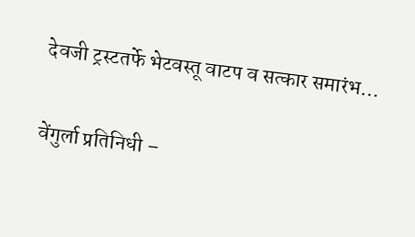देवजी ट्रस्टतर्फे भेटवस्तू वाटप व सत्कार समारंभ…

वेंगुर्ला प्रतिनिधी –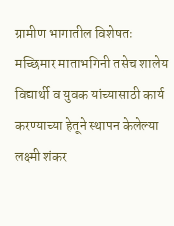ग्रामीण भागातील विशेषतः मच्छिमार माताभगिनी तसेच शालेय विद्यार्थी व युवक यांच्यासाठी कार्य करण्याच्या हेतूने स्थापन केलेल्या लक्ष्मी शंकर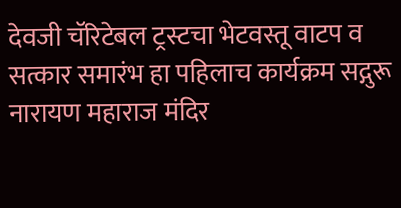देवजी चॅरिटेबल ट्रस्टचा भेटवस्तू वाटप व सत्कार समारंभ हा पहिलाच कार्यक्रम सद्गुरू नारायण महाराज मंदिर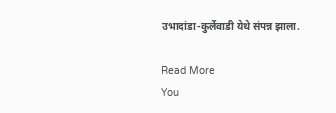उभादांडा-कुर्लेवाडी येथे संपन्न झाला.

Read More
You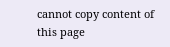cannot copy content of this page